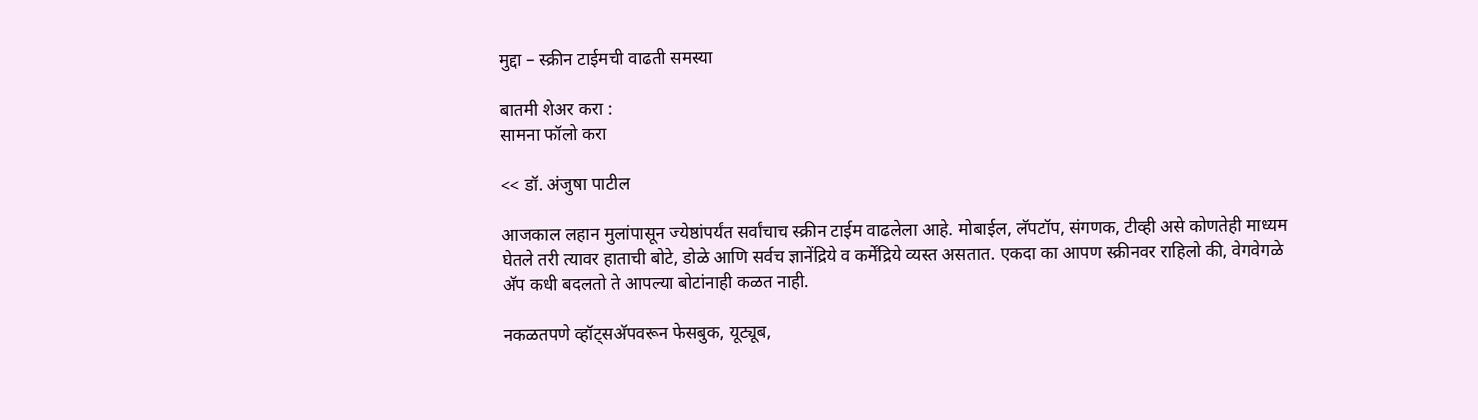मुद्दा – स्क्रीन टाईमची वाढती समस्या

बातमी शेअर करा :
सामना फॉलो करा

<< डॉ. अंजुषा पाटील

आजकाल लहान मुलांपासून ज्येष्ठांपर्यंत सर्वांचाच स्क्रीन टाईम वाढलेला आहे. मोबाईल, लॅपटॉप, संगणक, टीव्ही असे कोणतेही माध्यम घेतले तरी त्यावर हाताची बोटे, डोळे आणि सर्वच ज्ञानेंद्रिये व कर्मेंद्रिये व्यस्त असतात. एकदा का आपण स्क्रीनवर राहिलो की, वेगवेगळे अ‍ॅप कधी बदलतो ते आपल्या बोटांनाही कळत नाही.

नकळतपणे व्हॉट्सअ‍ॅपवरून फेसबुक, यूट्यूब,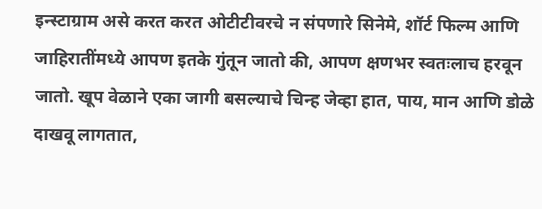इन्स्टाग्राम असे करत करत ओटीटीवरचे न संपणारे सिनेमे, शॉर्ट फिल्म आणि जाहिरातींमध्ये आपण इतके गुंतून जातो की, आपण क्षणभर स्वतःलाच हरवून जातो. खूप वेळाने एका जागी बसल्याचे चिन्ह जेव्हा हात, पाय, मान आणि डोळे दाखवू लागतात,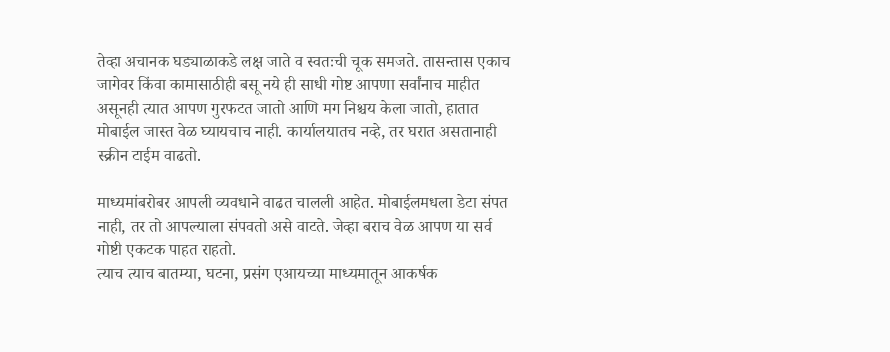तेव्हा अचानक घड्याळाकडे लक्ष जाते व स्वतःची चूक समजते. तासन्तास एकाच जागेवर किंवा कामासाठीही बसू नये ही साधी गोष्ट आपणा सर्वांनाच माहीत असूनही त्यात आपण गुरफटत जातो आणि मग निश्चय केला जातो, हातात मोबाईल जास्त वेळ घ्यायचाच नाही. कार्यालयातच नव्हे, तर घरात असतानाही स्क्रीन टाईम वाढतो.

माध्यमांबरोबर आपली व्यवधाने वाढत चालली आहेत. मोबाईलमधला डेटा संपत नाही, तर तो आपल्याला संपवतो असे वाटते. जेव्हा बराच वेळ आपण या सर्व गोष्टी एकटक पाहत राहतो.
त्याच त्याच बातम्या, घटना, प्रसंग एआयच्या माध्यमातून आकर्षक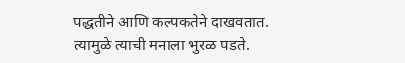पद्धतीने आणि कल्पकतेने दाखवतात. त्यामुळे त्याची मनाला भुरळ पडते.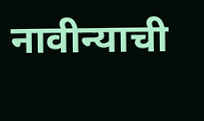नावीन्याची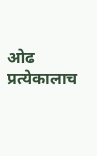ओढ प्रत्येकालाच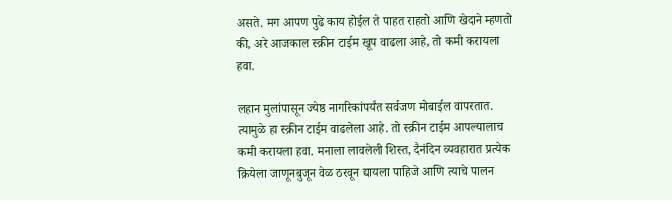असते. मग आपण पुढे काय होईल ते पाहत राहतो आणि खेदाने म्हणतो की, अरे आजकाल स्क्रीन टाईम खूप वाढला आहे, तो कमी करायला हवा.

लहान मुलांपासून ज्येष्ठ नागरिकांपर्यंत सर्वजण मोबाईल वापरतात. त्यामुळे हा स्क्रीन टाईम वाढलेला आहे. तो स्क्रीन टाईम आपल्यालाच कमी करायला हवा. मनाला लावलेली शिस्त, दैनंदिन व्यवहारात प्रत्येक क्रियेला जाणूनबुजून वेळ ठरवून द्यायला पाहिजे आणि त्याचे पालन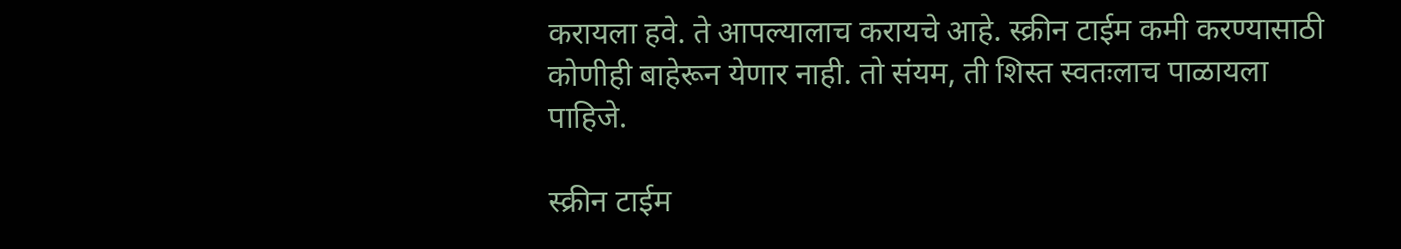करायला हवे. ते आपल्यालाच करायचे आहे. स्क्रीन टाईम कमी करण्यासाठी कोणीही बाहेरून येणार नाही. तो संयम, ती शिस्त स्वतःलाच पाळायला पाहिजे.

स्क्रीन टाईम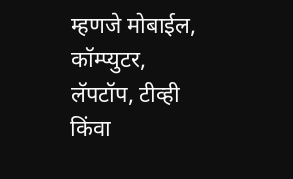म्हणजे मोबाईल, कॉम्प्युटर, लॅपटॉप, टीव्ही किंवा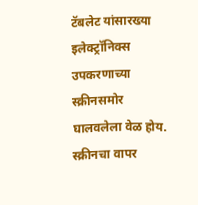टॅबलेट यांसारख्या इलेक्ट्रॉनिक्स उपकरणाच्या स्क्रीनसमोर घालवलेला वेळ होय. स्क्रीनचा वापर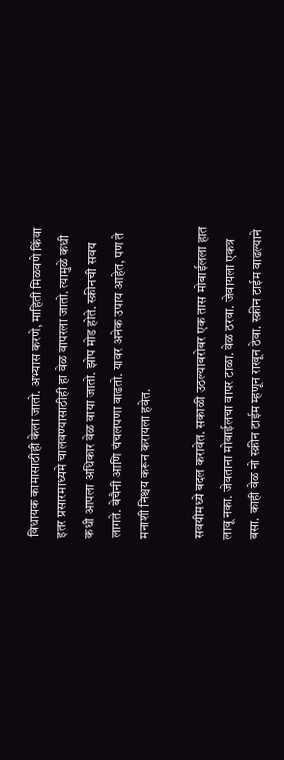विधायक कामासाठीही केला जातो. अभ्यास करणे, माहिती मिळवणे किंवा इतर प्रसारमाध्यमे चालवण्यासाठीही हा वेळ वापरला जातो. त्यामुळे कधी कधी आपला अधिकार वेळ वाया जातो. झोप मोड होते. स्क्रीनची सवय लागते. बेचैनी आणि चंचलपणा वाढतो. यावर अनेक उपाय आहेत, पण ते मनाशी निश्चय करून करायला हवेत.

सवयीमध्ये बदल करावेत. सकाळी उठल्याबरोबर एक तास मोबाईलला हात लावू नका. जेवताना मोबाईलचा वापर टाळा. वेळ ठरवा. जेवायला एकत्र बसा. काही वेळ नो स्क्रीन टाईम म्हणून राखून ठेवा. स्क्रीन टाईम वाढल्याने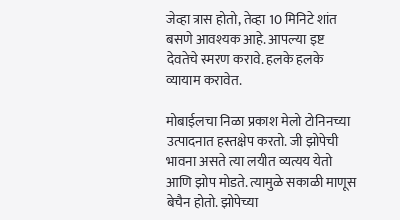जेव्हा त्रास होतो, तेव्हा 10 मिनिटे शांत बसणे आवश्यक आहे. आपल्या इष्ट देवतेचे स्मरण करावे. हलके हलके व्यायाम करावेत.

मोबाईलचा निळा प्रकाश मेलो टोनिनच्या उत्पादनात हस्तक्षेप करतो. जी झोपेची भावना असते त्या लयीत व्यत्यय येतो आणि झोप मोडते. त्यामुळे सकाळी माणूस बेचैन होतो. झोपेच्या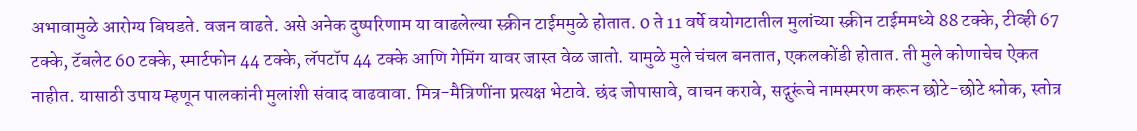अभावामुळे आरोग्य बिघडते. वजन वाढते. असे अनेक दुष्परिणाम या वाढलेल्या स्क्रीन टाईममुळे होतात. 0 ते 11 वर्षे वयोगटातील मुलांच्या स्क्रीन टाईममध्ये 88 टक्के, टीव्ही 67 टक्के, टॅबलेट 60 टक्के, स्मार्टफोन 44 टक्के, लॅपटॉप 44 टक्के आणि गेमिंग यावर जास्त वेळ जातो. यामुळे मुले चंचल बनतात, एकलकोंडी होतात. ती मुले कोणाचेच ऐकत नाहीत. यासाठी उपाय म्हणून पालकांनी मुलांशी संवाद वाढवावा. मित्र-मैत्रिणींना प्रत्यक्ष भेटावे. छंद जोपासावे, वाचन करावे, सद्गुरूंचे नामस्मरण करून छोटे-छोटे श्लोक, स्तोत्र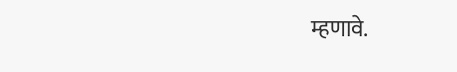म्हणावे.